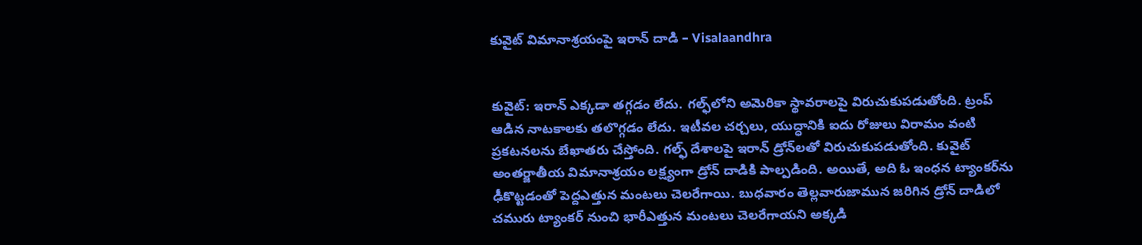కువైట్ విమానాశ్రయంపై ఇరాన్ దాడి – Visalaandhra


కువైట్: ఇరాన్ ఎక్కడా తగ్గడం లేదు. గల్ఫ్‌లోని అమెరికా స్థావరాలపై విరుచుకుపడుతోంది. ట్రంప్ ఆడిన నాటకాలకు తలొగ్గడం లేదు. ఇటీవల చర్చలు, యుద్ధానికి ఐదు రోజులు విరామం వంటి ప్రకటనలను బేఖాతరు చేస్తోంది. గల్ఫ్ దేశాలపై ఇరాన్ డ్రోన్‌లతో విరుచుకుపడుతోంది. కువైట్ అంతర్జాతీయ విమానాశ్రయం లక్ష్యంగా డ్రోన్ దాడికి పాల్పడింది. అయితే, అది ఓ ఇంధన ట్యాంకర్‌ను ఢీకొట్టడంతో పెద్దఎత్తున మంటలు చెలరేగాయి. బుధవారం తెల్లవారుజామున జరిగిన డ్రోన్ దాడిలో చమురు ట్యాంకర్ నుంచి భారీఎత్తున మంటలు చెలరేగాయని అక్కడి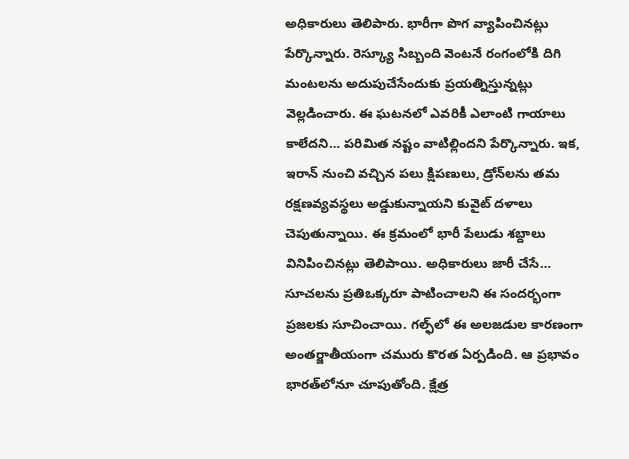అధికారులు తెలిపారు. భారీగా పొగ వ్యాపించినట్లు పేర్కొన్నారు. రెస్క్యూ సిబ్బంది వెంటనే రంగంలోకి దిగి మంటలను అదుపుచేసేందుకు ప్రయత్నిస్తున్నట్లు వెల్లడించారు. ఈ ఘటనలో ఎవరికీ ఎలాంటి గాయాలు కాలేదని… పరిమిత నష్టం వాటిల్లిందని పేర్కొన్నారు. ఇక, ఇరాన్ నుంచి వచ్చిన పలు క్షిపణులు, డ్రోన్‌లను తమ రక్షణవ్యవస్థలు అడ్డుకున్నాయని కువైట్ దళాలు చెపుతున్నాయి. ఈ క్రమంలో భారీ పేలుడు శబ్దాలు వినిపించినట్లు తెలిపాయి. అధికారులు జారీ చేసే… సూచలను ప్రతిఒక్కరూ పాటించాలని ఈ సందర్భంగా ప్రజలకు సూచించాయి. గల్ఫ్‌లో ఈ అలజడుల కారణంగా అంతర్జాతీయంగా చమురు కొరత ఏర్పడింది. ఆ ప్రభావం భారత్‌లోనూ చూపుతోంది. క్షేత్ర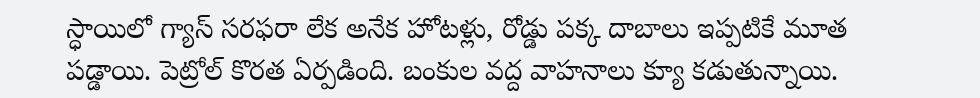స్ధాయిలో గ్యాస్ సరఫరా లేక అనేక హోటళ్లు, రోడ్డు పక్క దాబాలు ఇప్పటికే మూత పడ్డాయి. పెట్రోల్ కొరత ఏర్పడింది. బంకుల వద్ద వాహనాలు క్యూ కడుతున్నాయి.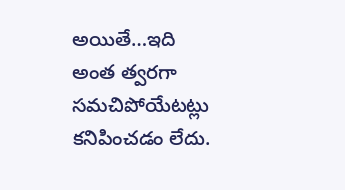అయితే…ఇది అంత త్వరగా సమచిపోయేటట్లు కనిపించడం లేదు.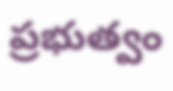ప్రభుత్వం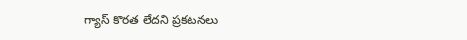గ్యాస్ కొరత లేదని ప్రకటనలు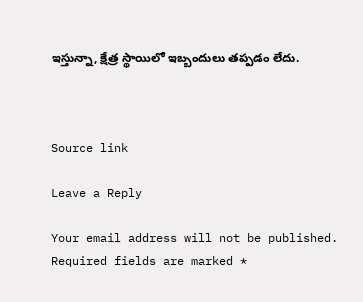ఇస్తున్నా, క్షేత్ర స్థాయిలో ఇబ్బందులు తప్పడం లేదు.



Source link

Leave a Reply

Your email address will not be published. Required fields are marked *